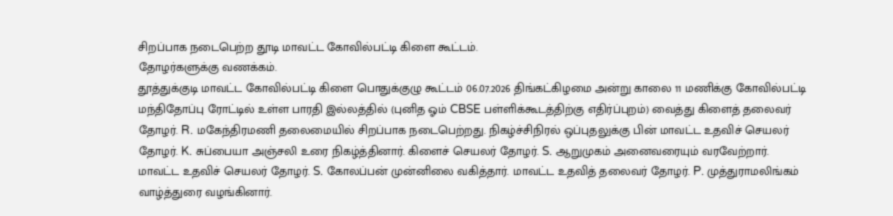சிறப்பாக நடைபெற்ற தூடி மாவட்ட கோவில்பட்டி கிளை கூட்டம்.
தோழர்களுக்கு வணக்கம்.
தூத்துக்குடி மாவட்ட கோவில்பட்டி கிளை பொதுக்குழு கூட்டம் 06.07.2026 திங்கட்கிழமை அன்று காலை 11 மணிக்கு கோவில்பட்டி மந்திதோப்பு ரோட்டில் உள்ள பாரதி இல்லத்தில் (புனித ஓம் CBSE பள்ளிக்கூடத்திற்கு எதிர்ப்புறம்) வைத்து கிளைத் தலைவர் தோழர். R. மகேந்திரமணி தலைமையில் சிறப்பாக நடைபெற்றது. நிகழ்ச்சிநிரல் ஒப்புதலுக்கு பின் மாவட்ட உதவிச் செயலர் தோழர். K. சுப்பையா அஞ்சலி உரை நிகழ்த்தினார். கிளைச் செயலர் தோழர். S. ஆறுமுகம் அனைவரையும் வரவேற்றார். மாவட்ட உதவிச் செயலர் தோழர். S. கோலப்பன் முன்னிலை வகித்தார். மாவட்ட உதவித் தலைவர் தோழர். P. முத்துராமலிங்கம் வாழ்த்துரை வழங்கினார்.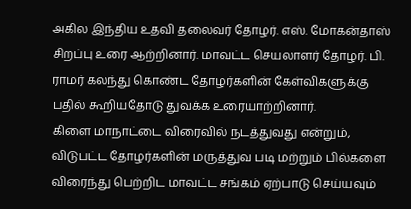அகில இந்திய உதவி தலைவர் தோழர். எஸ். மோகன்தாஸ் சிறப்பு உரை ஆற்றினார். மாவட்ட செயலாளர் தோழர். பி. ராமர் கலந்து கொண்ட தோழர்களின் கேள்விகளுக்கு பதில் கூறியதோடு துவக்க உரையாற்றினார்.
கிளை மாநாட்டை விரைவில் நடத்துவது என்றும், விடுபட்ட தோழர்களின் மருத்துவ படி மற்றும் பில்களை விரைந்து பெற்றிட மாவட்ட சங்கம் ஏற்பாடு செய்யவும்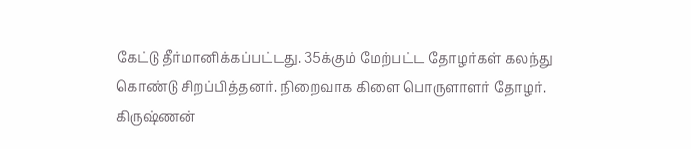கேட்டு தீர்மானிக்கப்பட்டது. 35க்கும் மேற்பட்ட தோழர்கள் கலந்து கொண்டு சிறப்பித்தனர். நிறைவாக கிளை பொருளாளர் தோழர். கிருஷ்ணன்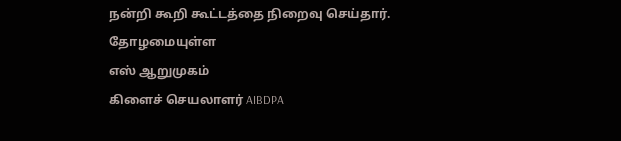நன்றி கூறி கூட்டத்தை நிறைவு செய்தார்.
தோழமையுள்ள
எஸ் ஆறுமுகம்
கிளைச் செயலாளர் AIBDPA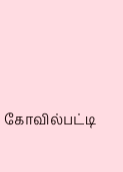கோவில்பட்டி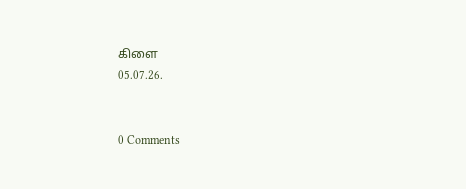கிளை
05.07.26.


0 Comments